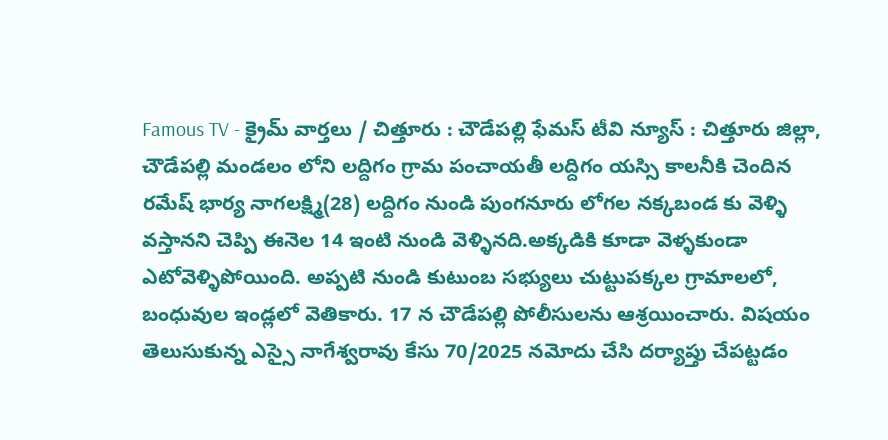Famous TV - క్రైమ్ వార్తలు / చిత్తూరు : చౌడేపల్లి ఫేమస్ టీవి న్యూస్ : చిత్తూరు జిల్లా, చౌడేపల్లి మండలం లోని లద్దిగం గ్రామ పంచాయతీ లద్దిగం యస్సి కాలనీకి చెందిన రమేష్ భార్య నాగలక్ష్మి(28) లద్దిగం నుండి పుంగనూరు లోగల నక్కబండ కు వెళ్ళి వస్తానని చెప్పి ఈనెల 14 ఇంటి నుండి వెళ్ళినది.అక్కడికి కూడా వెళ్ళకుండా ఎటోవెళ్ళిపోయింది. అప్పటి నుండి కుటుంబ సభ్యులు చుట్టుపక్కల గ్రామాలలో, బంధువుల ఇండ్లలో వెతికారు. 17 న చౌడేపల్లి పోలీసులను ఆశ్రయించారు. విషయం తెలుసుకున్న ఎస్సై నాగేశ్వరావు కేసు 70/2025 నమోదు చేసి దర్యాప్తు చేపట్టడం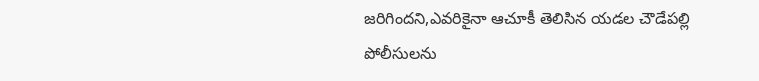జరిగిందని,ఎవరికైనా ఆచూకీ తెలిసిన యడల చౌడేపల్లి పోలీసులను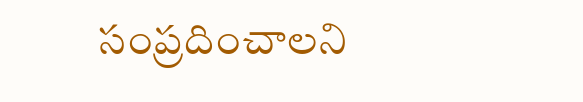సంప్రదించాలని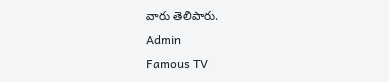వారు తెలిపారు.
Admin
Famous TV